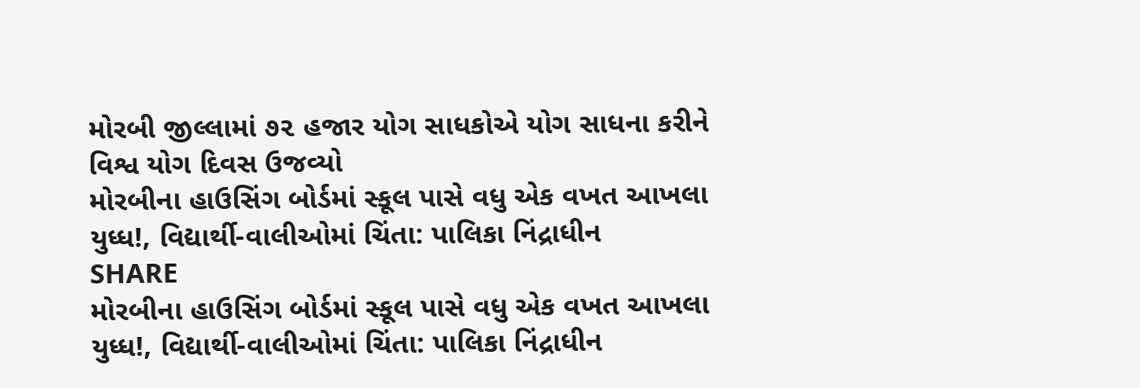મોરબી જીલ્લામાં ૭૨ હજાર યોગ સાધકોએ યોગ સાધના કરીને વિશ્વ યોગ દિવસ ઉજવ્યો
મોરબીના હાઉસિંગ બોર્ડમાં સ્કૂલ પાસે વધુ એક વખત આખલા યુધ્ધ!, વિદ્યાર્થી-વાલીઓમાં ચિંતા: પાલિકા નિંદ્રાધીન
SHARE
મોરબીના હાઉસિંગ બોર્ડમાં સ્કૂલ પાસે વધુ એક વખત આખલા યુધ્ધ!, વિદ્યાર્થી-વાલીઓમાં ચિંતા: પાલિકા નિંદ્રાધીન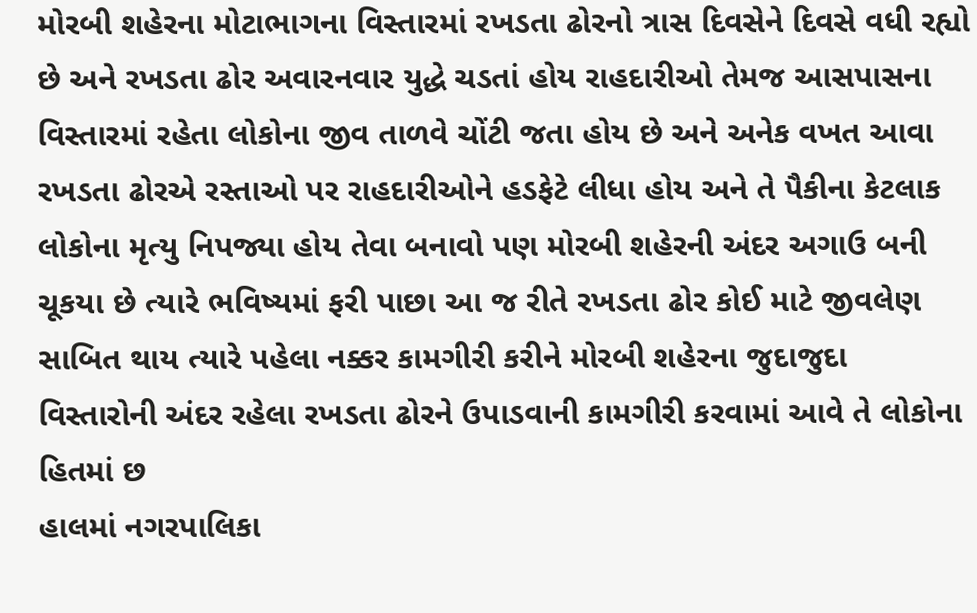મોરબી શહેરના મોટાભાગના વિસ્તારમાં રખડતા ઢોરનો ત્રાસ દિવસેને દિવસે વધી રહ્યો છે અને રખડતા ઢોર અવારનવાર યુદ્ધે ચડતાં હોય રાહદારીઓ તેમજ આસપાસના વિસ્તારમાં રહેતા લોકોના જીવ તાળવે ચોંટી જતા હોય છે અને અનેક વખત આવા રખડતા ઢોરએ રસ્તાઓ પર રાહદારીઓને હડફેટે લીધા હોય અને તે પૈકીના કેટલાક લોકોના મૃત્યુ નિપજ્યા હોય તેવા બનાવો પણ મોરબી શહેરની અંદર અગાઉ બની ચૂકયા છે ત્યારે ભવિષ્યમાં ફરી પાછા આ જ રીતે રખડતા ઢોર કોઈ માટે જીવલેણ સાબિત થાય ત્યારે પહેલા નક્કર કામગીરી કરીને મોરબી શહેરના જુદાજુદા વિસ્તારોની અંદર રહેલા રખડતા ઢોરને ઉપાડવાની કામગીરી કરવામાં આવે તે લોકોના હિતમાં છ
હાલમાં નગરપાલિકા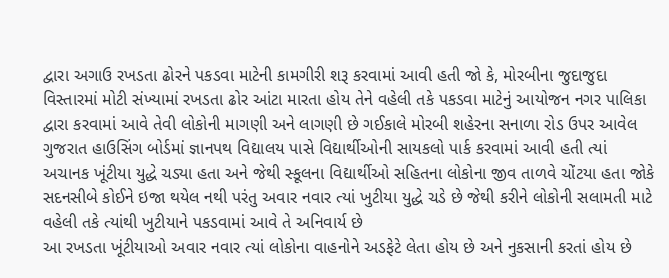દ્વારા અગાઉ રખડતા ઢોરને પકડવા માટેની કામગીરી શરૂ કરવામાં આવી હતી જો કે, મોરબીના જુદાજુદા વિસ્તારમાં મોટી સંખ્યામાં રખડતા ઢોર આંટા મારતા હોય તેને વહેલી તકે પકડવા માટેનું આયોજન નગર પાલિકા દ્વારા કરવામાં આવે તેવી લોકોની માગણી અને લાગણી છે ગઈકાલે મોરબી શહેરના સનાળા રોડ ઉપર આવેલ ગુજરાત હાઉસિંગ બોર્ડમાં જ્ઞાનપથ વિદ્યાલય પાસે વિદ્યાર્થીઓની સાયકલો પાર્ક કરવામાં આવી હતી ત્યાં અચાનક ખૂંટીયા યુદ્ધે ચડ્યા હતા અને જેથી સ્કૂલના વિદ્યાર્થીઓ સહિતના લોકોના જીવ તાળવે ચોંટયા હતા જોકે સદનસીબે કોઈને ઇજા થયેલ નથી પરંતુ અવાર નવાર ત્યાં ખુટીયા યુદ્ધે ચડે છે જેથી કરીને લોકોની સલામતી માટે વહેલી તકે ત્યાંથી ખુટીયાને પકડવામાં આવે તે અનિવાર્ય છે
આ રખડતા ખૂંટીયાઓ અવાર નવાર ત્યાં લોકોના વાહનોને અડફેટે લેતા હોય છે અને નુકસાની કરતાં હોય છે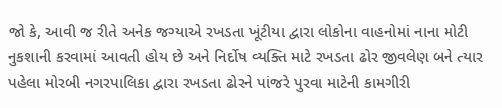જો કે, આવી જ રીતે અનેક જગ્યાએ રખડતા ખૂંટીયા દ્વારા લોકોના વાહનોમાં નાના મોટી નુકશાની કરવામાં આવતી હોય છે અને નિર્દોષ વ્યક્તિ માટે રખડતા ઢોર જીવલેણ બને ત્યાર પહેલા મોરબી નગરપાલિકા દ્વારા રખડતા ઢોરને પાંજરે પુરવા માટેની કામગીરી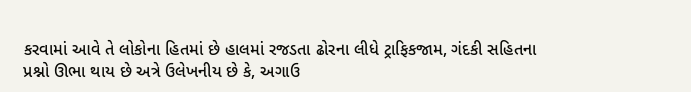કરવામાં આવે તે લોકોના હિતમાં છે હાલમાં રજડતા ઢોરના લીધે ટ્રાફિકજામ, ગંદકી સહિતના પ્રશ્નો ઊભા થાય છે અત્રે ઉલેખનીય છે કે, અગાઉ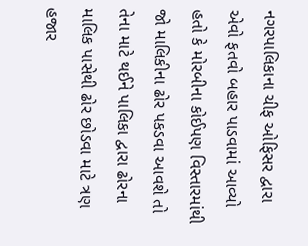નગરપાલિકાના ચીફ ઓફિસર દ્વારા એવો ફતવો બહાર પાડવામાં આવ્યો હતો કે મોરબીના કોઈપણ વિસ્તારમાંથી જો માલિકીના ઢોર પકડવા આવશે તો તેના માટે થઈને પાલિકા દ્વારા ઢોરના માલિક પાસેથી ઢોર છોડવા માટે ત્રણ હજાર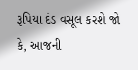રૂપિયા દંડ વસૂલ કરશે જો કે, આજની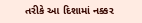તરીકે આ દિશામાં નક્કર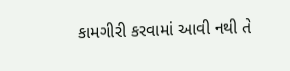કામગીરી કરવામાં આવી નથી તે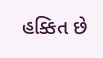હક્કિત છે